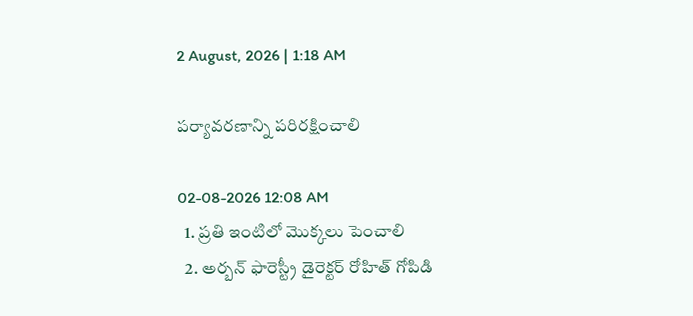2 August, 2026 | 1:18 AM

పర్యావరణాన్ని పరిరక్షించాలి

02-08-2026 12:08 AM
  1. ప్రతి ఇంటిలో మొక్కలు పెంచాలి
  2. అర్బన్ ఫారెస్ట్రీ డైరెక్టర్ రోహిత్ గోపిడి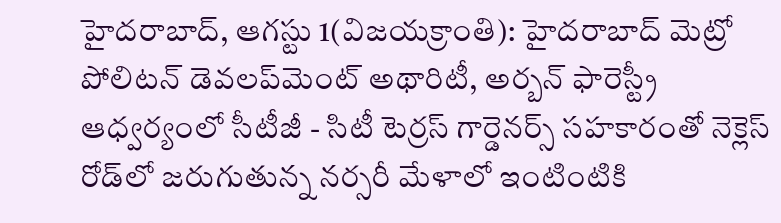హైదరాబాద్, ఆగస్టు 1(విజయక్రాంతి): హైదరాబాద్ మెట్రో పోలిటన్ డెవలప్‌మెంట్ అథారిటీ, అర్బన్ ఫారెస్ట్రీ ఆధ్వర్యంలో సీటీజీ - సిటీ టెర్రస్ గార్డెనర్స్ సహకారంతో నెక్లెస్ రోడ్‌లో జరుగుతున్న నర్సరీ మేళాలో ఇంటింటికి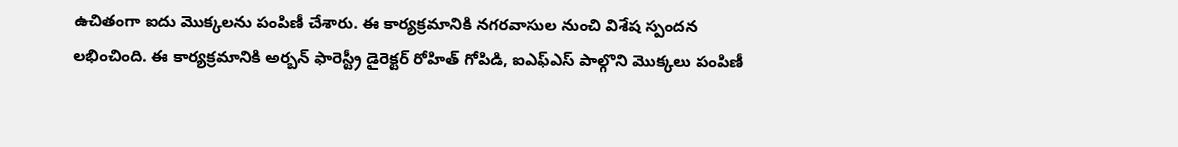ఉచితంగా ఐదు మొక్కలను పంపిణీ చేశారు. ఈ కార్యక్రమానికి నగరవాసుల నుంచి విశేష స్పందన లభించింది. ఈ కార్యక్రమానికి అర్బన్ ఫారెస్ట్రీ డైరెక్టర్ రోహిత్ గోపిడి, ఐఎఫ్‌ఎస్ పాల్గొని మొక్కలు పంపిణీ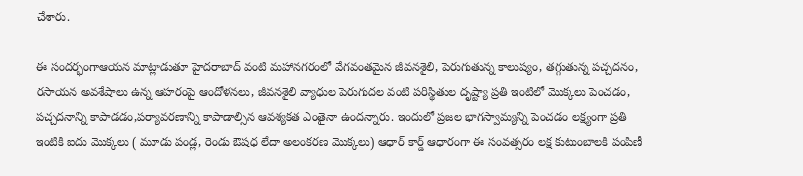చేశారు.

ఈ సందర్భంగాఆయన మాట్లాడుతూ హైదరాబాద్ వంటి మహానగరంలో వేగవంతమైన జీవనశైలి, పెరుగుతున్న కాలుష్యం, తగ్గుతున్న పచ్చదనం, రసాయన అవశేషాలు ఉన్న ఆహరంపై ఆందోళనలు, జీవనశైలి వ్యాధుల పెరుగుదల వంటి పరిస్థితుల దృష్ట్యా ప్రతి ఇంటిలో మొక్కలు పెంచడం, పచ్చదనాన్ని కాపాడడం,పర్యావరణాన్ని కాపాడాల్సిన ఆవశ్యకత ఎంతైనా ఉందన్నారు. ఇందులో ప్రజల భాగస్వామ్యన్ని పెంచడం లక్ష్యంగా ప్రతి ఇంటికి ఐదు మొక్కలు ( మూడు పండ్ల, రెండు ఔషధ లేదా అలంకరణ మొక్కలు) ఆధార్ కార్డ్ ఆధారంగా ఈ సంవత్సరం లక్ష కుటుంబాలకి పంపిణీ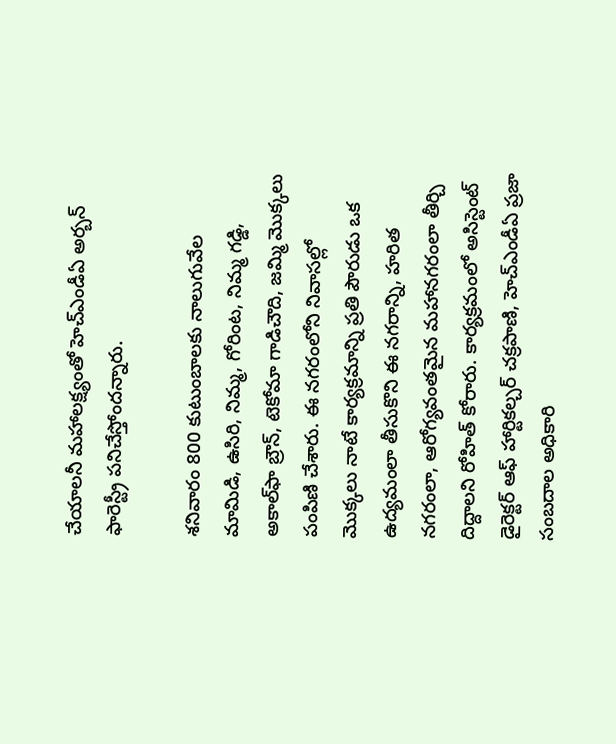చేయాలనీ మహాలక్ష్యంతో హెచ్‌ఎండీఏ అర్బన్ ఫారెస్ట్రీ పనిచేస్తోందన్నారు.

శనివారం 800 కుటుంబాలకు నాలుగువేల మామిడి, ఉసిరి, నిమ్మ, గోరింట, నిమ్మ గడ్డి, అకాల్‌ఫా బ్రౌన్, టెకోమా గాడిచౌది, జమ్మి మొక్కలు పంపిణి చేశారు. ఈ నగరంలోని నివాసల్లో మొక్కలు నాటే కార్యక్రమాన్ని ప్రతి పౌరుడు ఒక ఉద్యమంలా తీసుకొని ఈ నగరాన్ని, హరిత నగరంలా, ఆరోగ్యవంతమైన మహానగరంలా తీర్చి దిద్దాలని రోహిత్ కోరారు. కార్యక్రమంలో అసిస్టెంట్ డైరెక్టర్ ఆఫ్ హార్టికల్చర్ చక్రపాణి, హెచ్‌ఎండీఏ ప్రజా సంబదాల అధికారి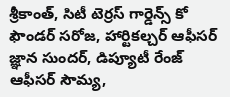శ్రీకాంత్, సిటీ టెర్రస్ గార్డెన్స్ కో ఫౌండర్ సరోజ, హార్టికల్చర్ ఆఫీసర్ జ్ఞాన సుందర్, డిప్యూటీ రేంజ్ ఆఫీసర్ సౌమ్య,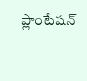ప్లాంటేషన్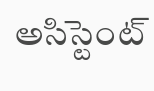అసిస్టెంట్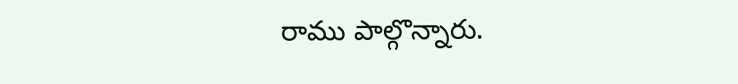రాము పాల్గొన్నారు.